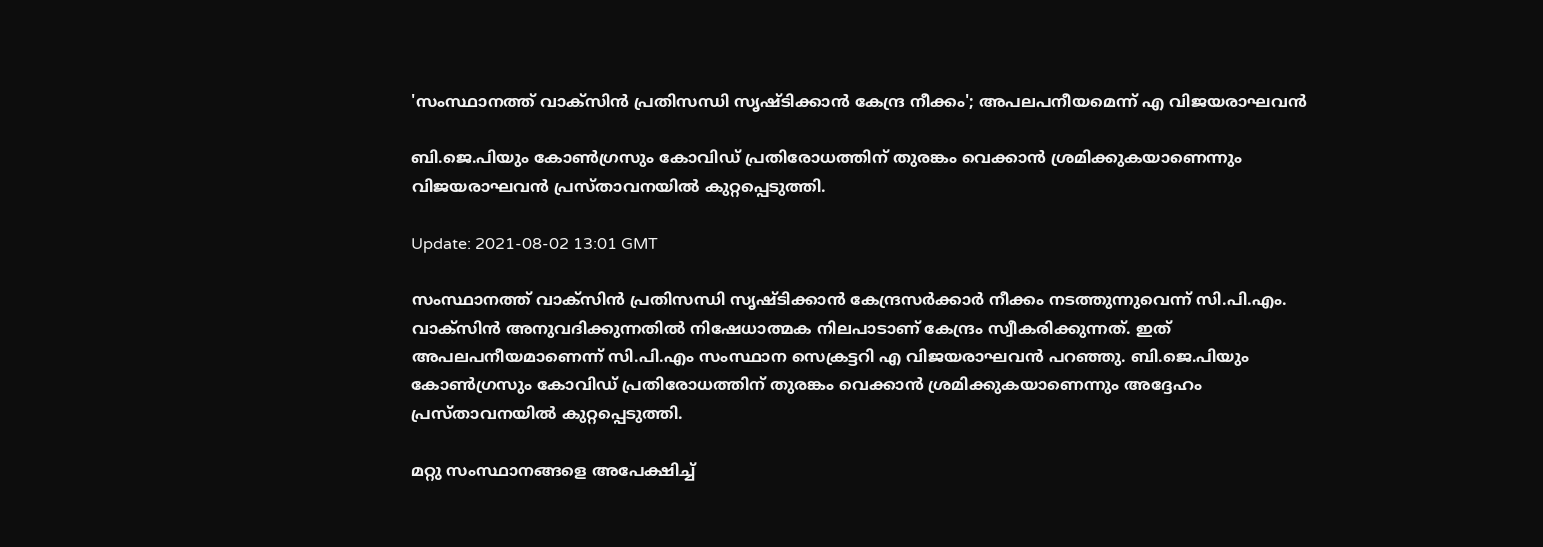'സംസ്ഥാനത്ത് വാക്സിൻ പ്രതിസന്ധി സൃഷ്ടിക്കാൻ കേന്ദ്ര നീക്കം'; അപലപനീയമെന്ന് എ വിജയരാഘവന്‍

ബി.ജെ.പിയും കോൺഗ്രസും കോവിഡ് പ്രതിരോധത്തിന് തുരങ്കം വെക്കാൻ ശ്രമിക്കുകയാണെന്നും വിജയരാഘവന്‍ പ്രസ്താവനയിൽ കുറ്റപ്പെടുത്തി.

Update: 2021-08-02 13:01 GMT

സംസ്ഥാനത്ത് വാക്സിൻ പ്രതിസന്ധി സൃഷ്ടിക്കാൻ കേന്ദ്രസർക്കാർ നീക്കം നടത്തുന്നുവെന്ന് സി.പി.എം. വാക്സിൻ അനുവദിക്കുന്നതിൽ നിഷേധാത്മക നിലപാടാണ് കേന്ദ്രം സ്വീകരിക്കുന്നത്. ഇത് അപലപനീയമാണെന്ന് സി.പി.എം സംസ്ഥാന സെക്രട്ടറി എ വിജയരാഘവൻ പറഞ്ഞു. ബി.ജെ.പിയും കോൺഗ്രസും കോവിഡ് പ്രതിരോധത്തിന് തുരങ്കം വെക്കാൻ ശ്രമിക്കുകയാണെന്നും അദ്ദേഹം പ്രസ്താവനയിൽ കുറ്റപ്പെടുത്തി.

മറ്റു സംസ്ഥാനങ്ങളെ അപേക്ഷിച്ച്‌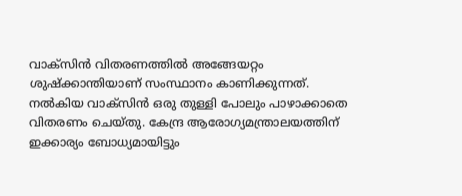വാക്‌സിൻ വിതരണത്തിൽ അങ്ങേയറ്റം ശുഷ്‌ക്കാന്തിയാണ്‌ സംസ്ഥാനം കാണിക്കുന്നത്‌. നൽകിയ വാക്‌സിൻ ഒരു തുള്ളി പോലും പാഴാക്കാതെ വിതരണം ചെയ്‌തു. കേന്ദ്ര ആരോഗ്യമന്ത്രാലയത്തിന്‌ ഇക്കാര്യം ബോധ്യമായിട്ടും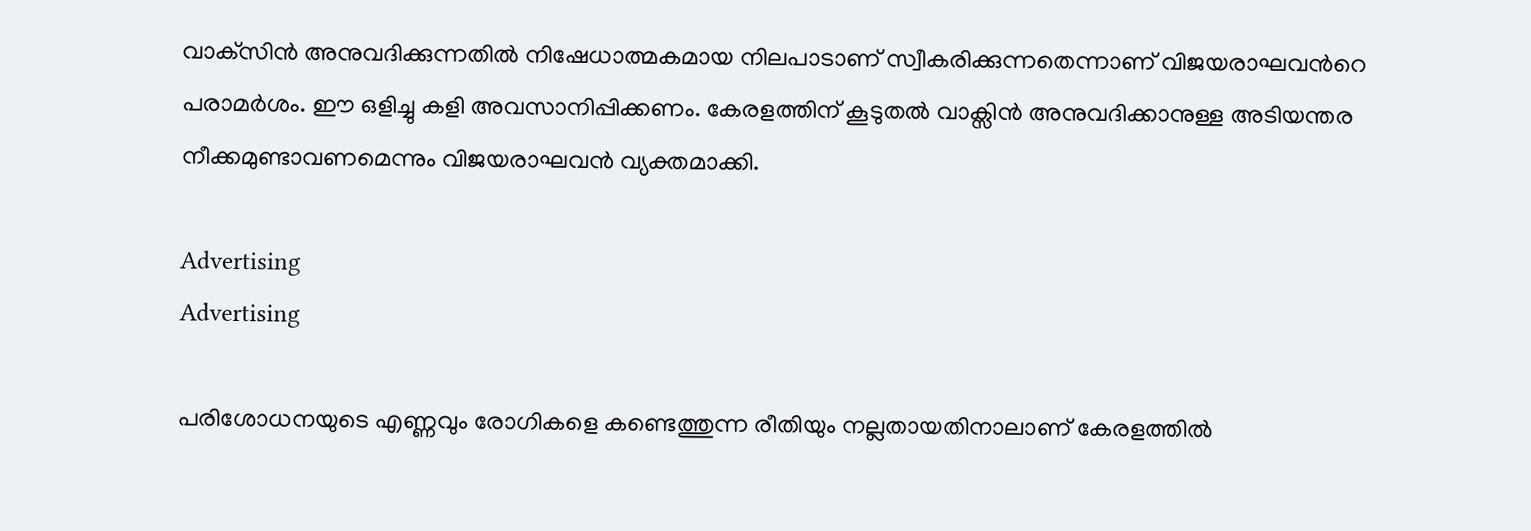വാക്‌സിൻ അനുവദിക്കുന്നതിൽ നിഷേധാത്മകമായ നിലപാടാണ്‌ സ്വീകരിക്കുന്നതെന്നാണ് വിജയരാഘവന്‍റെ പരാമര്‍ശം. ഈ ഒളിച്ചു കളി അവസാനിപ്പിക്കണം. കേരളത്തിന് കൂടുതൽ വാക്സിന്‍ അനുവദിക്കാനുള്ള അടിയന്തര നീക്കമുണ്ടാവണമെന്നും വിജയരാഘവന്‍ വ്യക്തമാക്കി.

Advertising
Advertising

പരിശോധനയുടെ എണ്ണവും രോഗികളെ കണ്ടെത്തുന്ന രീതിയും നല്ലതായതിനാലാണ്‌ കേരളത്തില്‍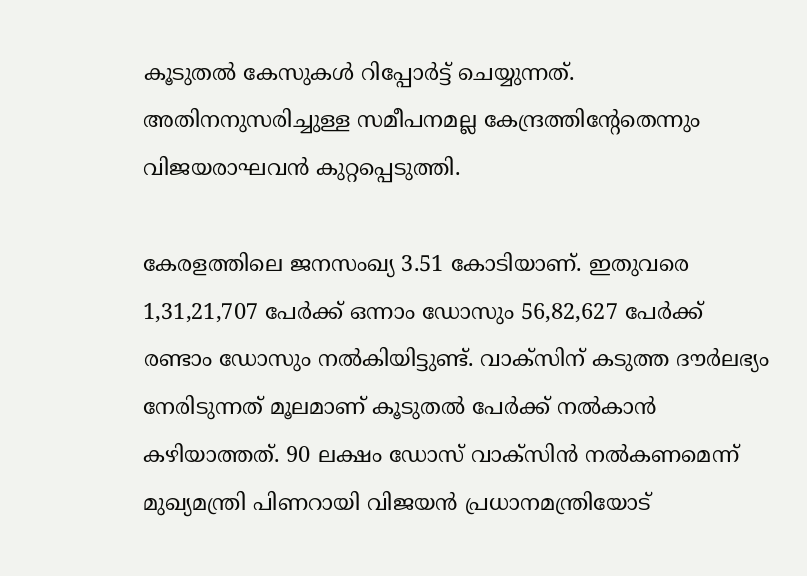കൂടുതൽ കേസുകൾ റിപ്പോർട്ട്‌ ചെയ്യുന്നത്‌. അതിനനുസരിച്ചുള്ള സമീപനമല്ല കേന്ദ്രത്തിന്‍റേതെന്നും വിജയരാഘവന്‍ കുറ്റപ്പെടുത്തി.

കേരളത്തിലെ ജനസംഖ്യ 3.51 കോടിയാണ്‌. ഇതുവരെ 1,31,21,707 പേർക്ക്‌ ഒന്നാം ഡോസും 56,82,627 പേർക്ക്‌ രണ്ടാം ഡോസും നൽകിയിട്ടുണ്ട്‌. വാക്‌സിന്‌ കടുത്ത ദൗർലഭ്യം നേരിടുന്നത്‌ മൂലമാണ്‌ കൂടുതൽ പേർക്ക്‌ നൽകാൻ കഴിയാത്തത്‌. 90 ലക്ഷം ഡോസ്‌ വാക്‌സിൻ നൽകണമെന്ന്‌ മുഖ്യമന്ത്രി പിണറായി വിജയൻ പ്രധാനമന്ത്രിയോട്‌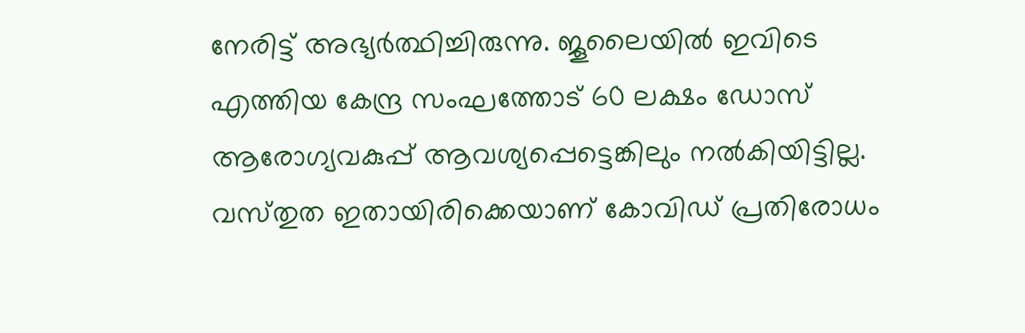നേരിട്ട്‌ അഭ്യർത്ഥിച്ചിരുന്നു. ജൂലൈയിൽ ഇവിടെ എത്തിയ കേന്ദ്ര സംഘത്തോട്‌ 60 ലക്ഷം ഡോസ്‌ ആരോഗ്യവകുപ്പ്‌ ആവശ്യപ്പെട്ടെങ്കിലും നൽകിയിട്ടില്ല. വസ്‌തുത ഇതായിരിക്കെയാണ്‌ കോവിഡ്‌ പ്രതിരോധം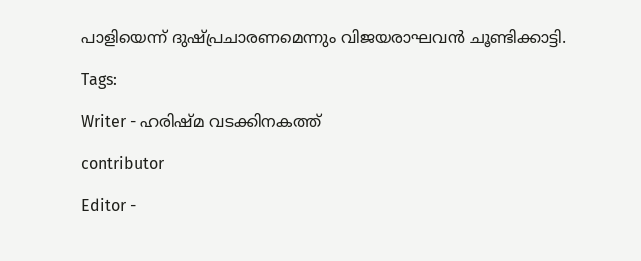പാളിയെന്ന്‌ ദുഷ്പ്രചാരണമെന്നും വിജയരാഘവന്‍ ചൂണ്ടിക്കാട്ടി.

Tags:

Writer - ഹരിഷ്മ വടക്കിനകത്ത്

contributor

Editor -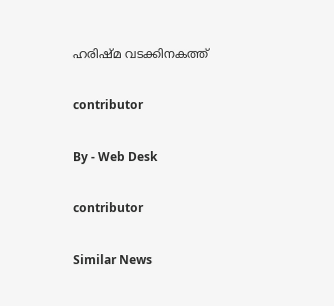ഹരിഷ്മ വടക്കിനകത്ത്

contributor

By - Web Desk

contributor

Similar News